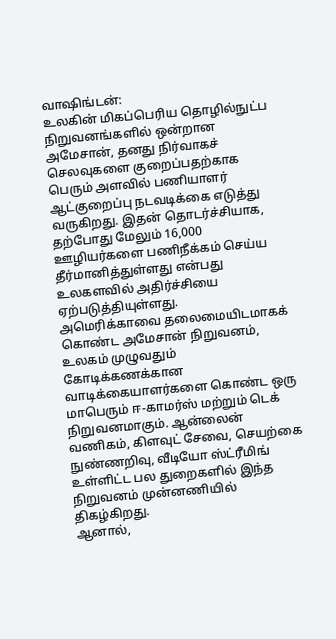வாஷிங்டன்:
உலகின் மிகப்பெரிய தொழில்நுட்ப நிறுவனங்களில் ஒன்றான அமேசான், தனது நிர்வாகச் செலவுகளை குறைப்பதற்காக பெரும் அளவில் பணியாளர் ஆட்குறைப்பு நடவடிக்கை எடுத்து வருகிறது. இதன் தொடர்ச்சியாக, தற்போது மேலும் 16,000 ஊழியர்களை பணிநீக்கம் செய்ய தீர்மானித்துள்ளது என்பது உலகளவில் அதிர்ச்சியை ஏற்படுத்தியுள்ளது.
அமெரிக்காவை தலைமையிடமாகக் கொண்ட அமேசான் நிறுவனம், உலகம் முழுவதும் கோடிக்கணக்கான வாடிக்கையாளர்களை கொண்ட ஒரு மாபெரும் ஈ-காமர்ஸ் மற்றும் டெக் நிறுவனமாகும். ஆன்லைன் வணிகம், கிளவுட் சேவை, செயற்கை நுண்ணறிவு, வீடியோ ஸ்ட்ரீமிங் உள்ளிட்ட பல துறைகளில் இந்த நிறுவனம் முன்னணியில் திகழ்கிறது.
ஆனால்,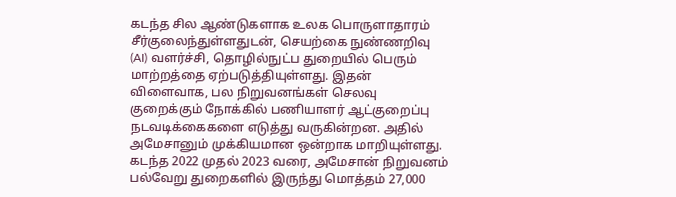கடந்த சில ஆண்டுகளாக உலக பொருளாதாரம் சீர்குலைந்துள்ளதுடன், செயற்கை நுண்ணறிவு (AI) வளர்ச்சி, தொழில்நுட்ப துறையில் பெரும் மாற்றத்தை ஏற்படுத்தியுள்ளது. இதன் விளைவாக, பல நிறுவனங்கள் செலவு குறைக்கும் நோக்கில் பணியாளர் ஆட்குறைப்பு நடவடிக்கைகளை எடுத்து வருகின்றன. அதில் அமேசானும் முக்கியமான ஒன்றாக மாறியுள்ளது.
கடந்த 2022 முதல் 2023 வரை, அமேசான் நிறுவனம் பல்வேறு துறைகளில் இருந்து மொத்தம் 27,000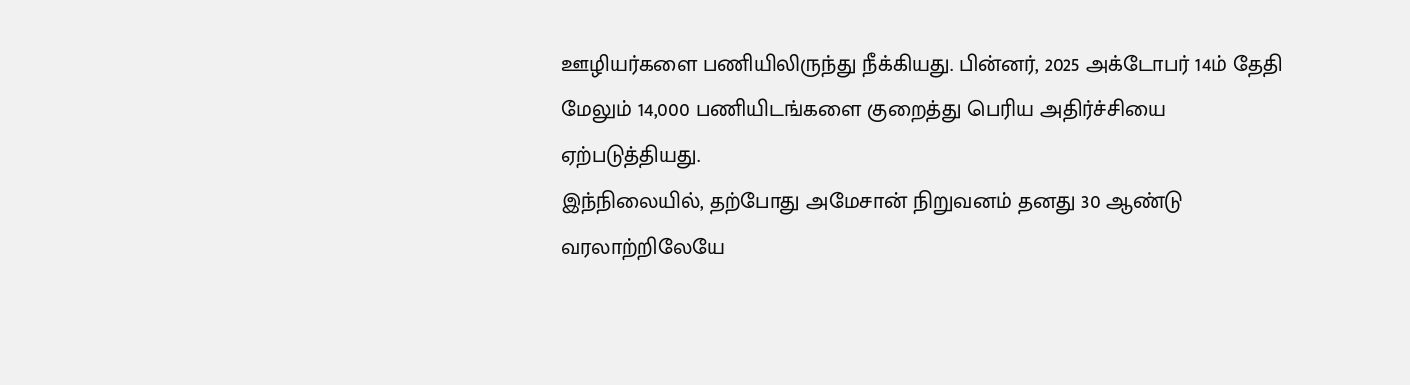ஊழியர்களை பணியிலிருந்து நீக்கியது. பின்னர், 2025 அக்டோபர் 14ம் தேதி மேலும் 14,000 பணியிடங்களை குறைத்து பெரிய அதிர்ச்சியை ஏற்படுத்தியது.
இந்நிலையில், தற்போது அமேசான் நிறுவனம் தனது 30 ஆண்டு வரலாற்றிலேயே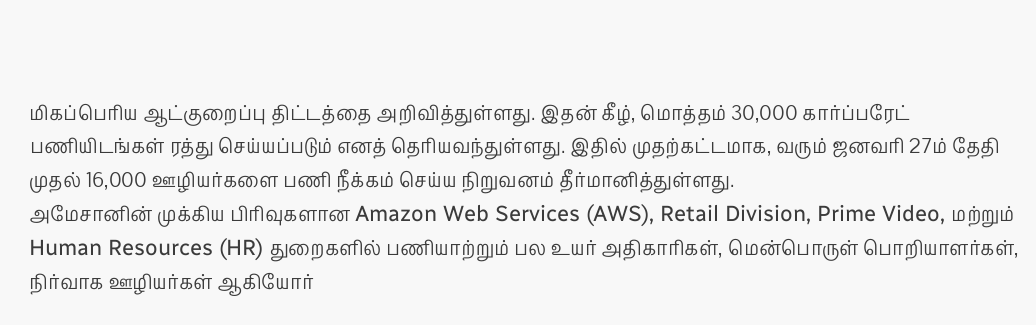மிகப்பெரிய ஆட்குறைப்பு திட்டத்தை அறிவித்துள்ளது. இதன் கீழ், மொத்தம் 30,000 கார்ப்பரேட் பணியிடங்கள் ரத்து செய்யப்படும் எனத் தெரியவந்துள்ளது. இதில் முதற்கட்டமாக, வரும் ஜனவரி 27ம் தேதி முதல் 16,000 ஊழியர்களை பணி நீக்கம் செய்ய நிறுவனம் தீர்மானித்துள்ளது.
அமேசானின் முக்கிய பிரிவுகளான Amazon Web Services (AWS), Retail Division, Prime Video, மற்றும் Human Resources (HR) துறைகளில் பணியாற்றும் பல உயர் அதிகாரிகள், மென்பொருள் பொறியாளர்கள், நிர்வாக ஊழியர்கள் ஆகியோர்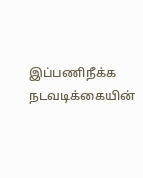இப்பணிநீக்க நடவடிக்கையின்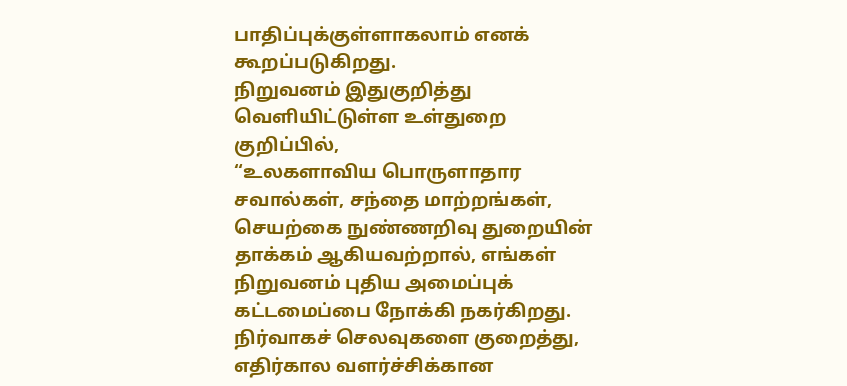பாதிப்புக்குள்ளாகலாம் எனக் கூறப்படுகிறது.
நிறுவனம் இதுகுறித்து வெளியிட்டுள்ள உள்துறை குறிப்பில்,
“உலகளாவிய பொருளாதார சவால்கள், சந்தை மாற்றங்கள், செயற்கை நுண்ணறிவு துறையின் தாக்கம் ஆகியவற்றால், எங்கள் நிறுவனம் புதிய அமைப்புக் கட்டமைப்பை நோக்கி நகர்கிறது. நிர்வாகச் செலவுகளை குறைத்து, எதிர்கால வளர்ச்சிக்கான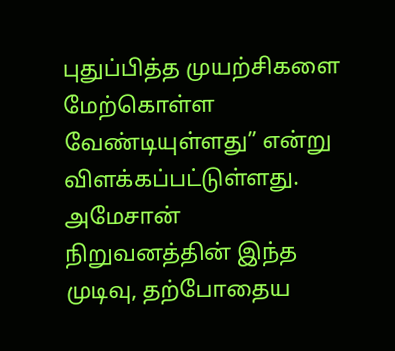புதுப்பித்த முயற்சிகளை மேற்கொள்ள வேண்டியுள்ளது” என்று விளக்கப்பட்டுள்ளது.
அமேசான் நிறுவனத்தின் இந்த முடிவு, தற்போதைய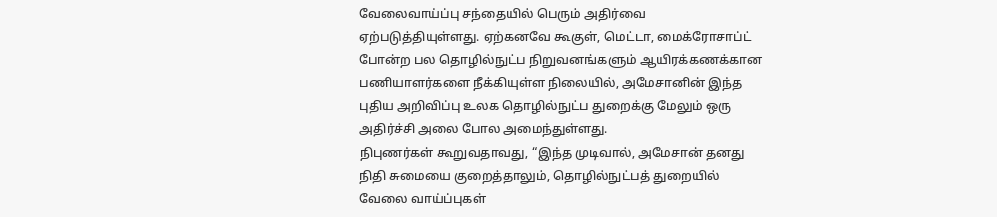வேலைவாய்ப்பு சந்தையில் பெரும் அதிர்வை ஏற்படுத்தியுள்ளது. ஏற்கனவே கூகுள், மெட்டா, மைக்ரோசாப்ட் போன்ற பல தொழில்நுட்ப நிறுவனங்களும் ஆயிரக்கணக்கான பணியாளர்களை நீக்கியுள்ள நிலையில், அமேசானின் இந்த புதிய அறிவிப்பு உலக தொழில்நுட்ப துறைக்கு மேலும் ஒரு அதிர்ச்சி அலை போல அமைந்துள்ளது.
நிபுணர்கள் கூறுவதாவது, “இந்த முடிவால், அமேசான் தனது நிதி சுமையை குறைத்தாலும், தொழில்நுட்பத் துறையில் வேலை வாய்ப்புகள்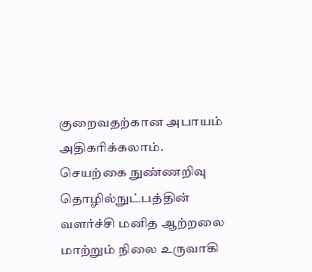குறைவதற்கான அபாயம் அதிகரிக்கலாம். செயற்கை நுண்ணறிவு தொழில்நுட்பத்தின் வளர்ச்சி மனித ஆற்றலை மாற்றும் நிலை உருவாகி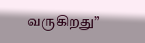வருகிறது”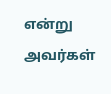என்று அவர்கள்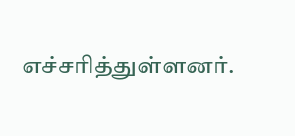எச்சரித்துள்ளனர்.